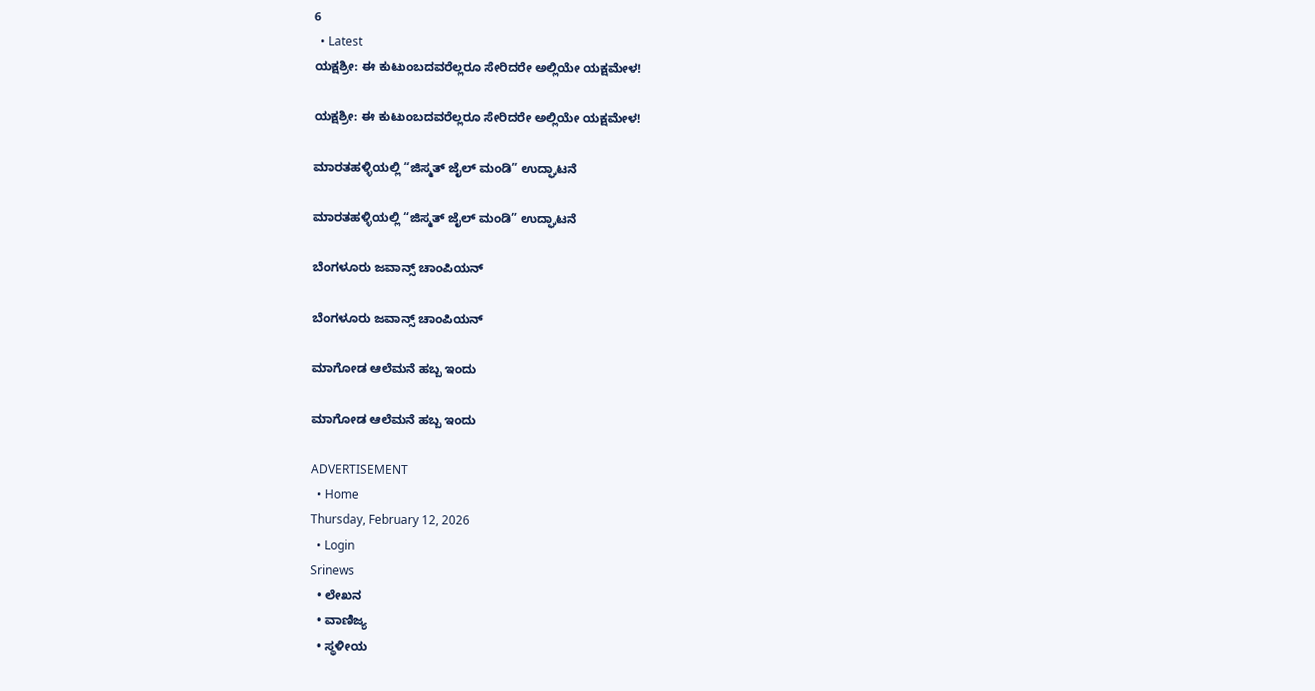6
  • Latest
ಯಕ್ಷಶ್ರೀ: ಈ ಕುಟುಂಬದವರೆಲ್ಲರೂ ಸೇರಿದರೇ ಅಲ್ಲಿಯೇ ಯಕ್ಷಮೇಳ!

ಯಕ್ಷಶ್ರೀ: ಈ ಕುಟುಂಬದವರೆಲ್ಲರೂ ಸೇರಿದರೇ ಅಲ್ಲಿಯೇ ಯಕ್ಷಮೇಳ!

ಮಾರತಹಳ್ಳಿಯಲ್ಲಿ “ಜಿಸ್ಮತ್ ಜೈಲ್ ಮಂಡಿ” ಉದ್ಘಾಟನೆ

ಮಾರತಹಳ್ಳಿಯಲ್ಲಿ “ಜಿಸ್ಮತ್ ಜೈಲ್ ಮಂಡಿ” ಉದ್ಘಾಟನೆ

ಬೆಂಗಳೂರು ಜವಾನ್ಸ್ ಚಾಂಪಿಯನ್

ಬೆಂಗಳೂರು ಜವಾನ್ಸ್ ಚಾಂಪಿಯನ್

ಮಾಗೋಡ ಆಲೆಮನೆ ಹಬ್ಬ ಇಂದು

ಮಾಗೋಡ ಆಲೆಮನೆ ಹಬ್ಬ ಇಂದು

ADVERTISEMENT
  • Home
Thursday, February 12, 2026
  • Login
Srinews
  • ಲೇಖನ
  • ವಾಣಿಜ್ಯ
  • ಸ್ಥಳೀಯ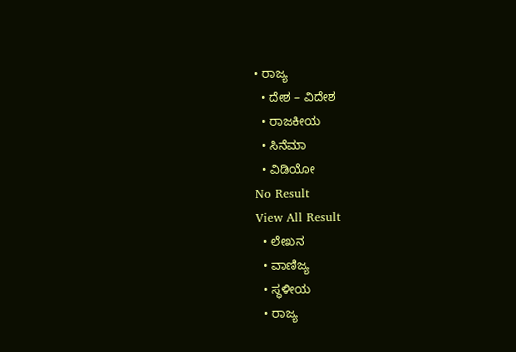• ರಾಜ್ಯ
  • ದೇಶ – ವಿದೇಶ
  • ರಾಜಕೀಯ
  • ಸಿನೆಮಾ
  • ವಿಡಿಯೋ
No Result
View All Result
  • ಲೇಖನ
  • ವಾಣಿಜ್ಯ
  • ಸ್ಥಳೀಯ
  • ರಾಜ್ಯ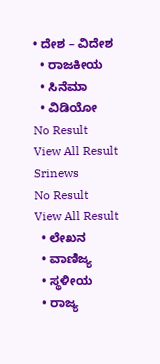• ದೇಶ – ವಿದೇಶ
  • ರಾಜಕೀಯ
  • ಸಿನೆಮಾ
  • ವಿಡಿಯೋ
No Result
View All Result
Srinews
No Result
View All Result
  • ಲೇಖನ
  • ವಾಣಿಜ್ಯ
  • ಸ್ಥಳೀಯ
  • ರಾಜ್ಯ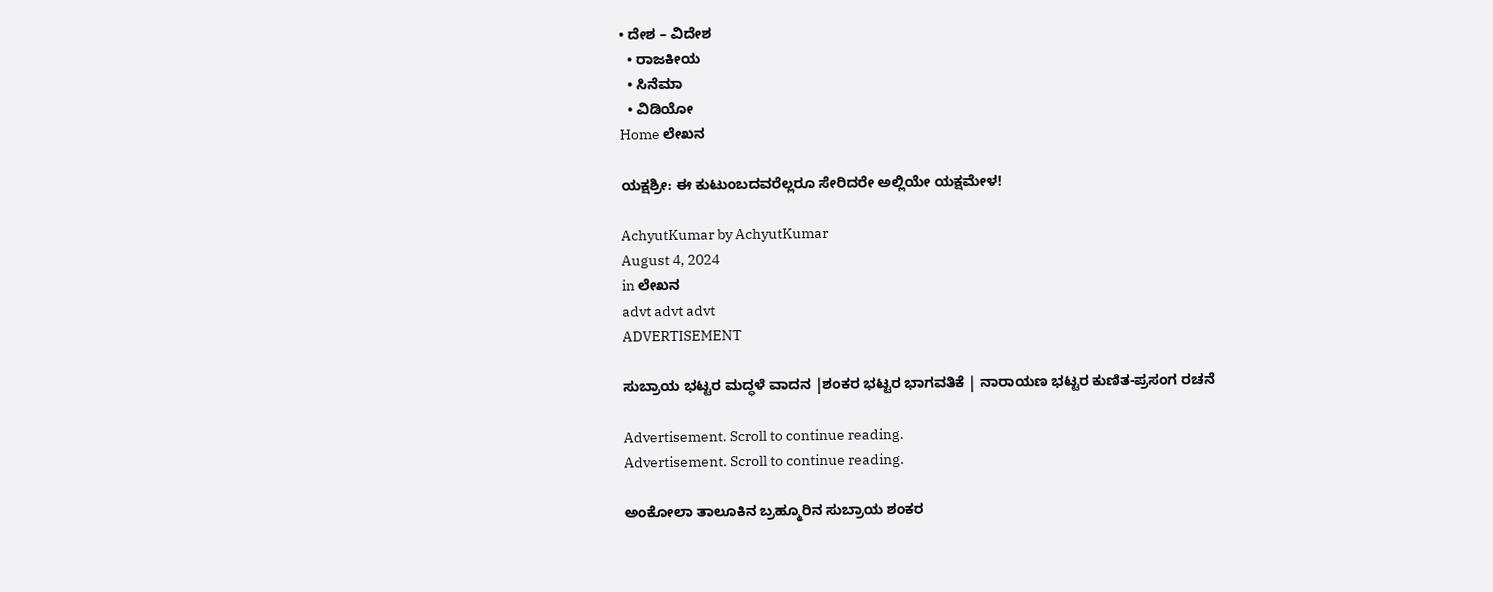• ದೇಶ – ವಿದೇಶ
  • ರಾಜಕೀಯ
  • ಸಿನೆಮಾ
  • ವಿಡಿಯೋ
Home ಲೇಖನ

ಯಕ್ಷಶ್ರೀ: ಈ ಕುಟುಂಬದವರೆಲ್ಲರೂ ಸೇರಿದರೇ ಅಲ್ಲಿಯೇ ಯಕ್ಷಮೇಳ!

AchyutKumar by AchyutKumar
August 4, 2024
in ಲೇಖನ
advt advt advt
ADVERTISEMENT

ಸುಬ್ರಾಯ ಭಟ್ಟರ ಮದ್ಧಳೆ ವಾದನ |ಶಂಕರ ಭಟ್ಟರ ಭಾಗವತಿಕೆ | ನಾರಾಯಣ ಭಟ್ಟರ ಕುಣಿತ-ಪ್ರಸಂಗ ರಚನೆ

Advertisement. Scroll to continue reading.
Advertisement. Scroll to continue reading.

ಅಂಕೋಲಾ ತಾಲೂಕಿನ ಬ್ರಹ್ಮೂರಿನ ಸುಬ್ರಾಯ ಶಂಕರ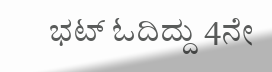ಭಟ್ ಓದಿದ್ದು 4ನೇ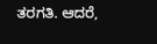ತರಗತಿ. ಆದರೆ,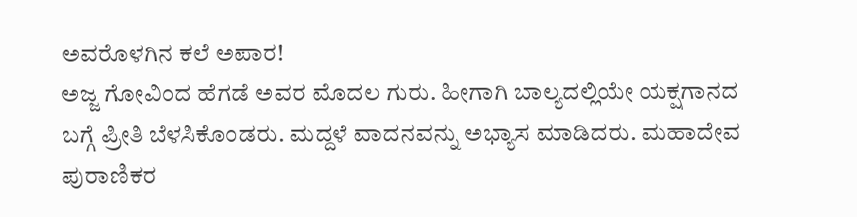ಅವರೊಳಗಿನ ಕಲೆ ಅಪಾರ!
ಅಜ್ಜ ಗೋವಿಂದ ಹೆಗಡೆ ಅವರ ಮೊದಲ ಗುರು. ಹೀಗಾಗಿ ಬಾಲ್ಯದಲ್ಲಿಯೇ ಯಕ್ಷಗಾನದ ಬಗ್ಗೆ ಪ್ರೀತಿ ಬೆಳಸಿಕೊಂಡರು. ಮದ್ದಳೆ ವಾದನವನ್ನು ಅಭ್ಯಾಸ ಮಾಡಿದರು. ಮಹಾದೇವ ಪುರಾಣಿಕರ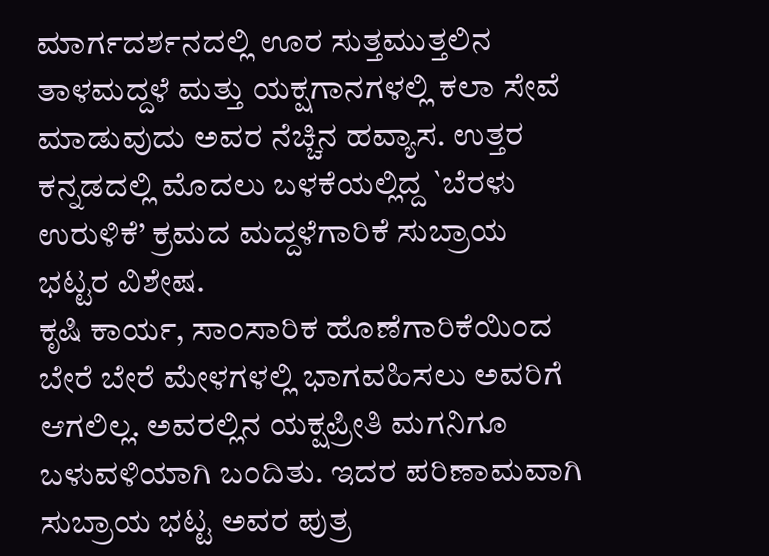ಮಾರ್ಗದರ್ಶನದಲ್ಲಿ ಊರ ಸುತ್ತಮುತ್ತಲಿನ ತಾಳಮದ್ದಳೆ ಮತ್ತು ಯಕ್ಷಗಾನಗಳಲ್ಲಿ ಕಲಾ ಸೇವೆ ಮಾಡುವುದು ಅವರ ನೆಚ್ಚಿನ ಹವ್ಯಾಸ. ಉತ್ತರ ಕನ್ನಡದಲ್ಲಿ ಮೊದಲು ಬಳಕೆಯಲ್ಲಿದ್ದ `ಬೆರಳು ಉರುಳಿಕೆ’ ಕ್ರಮದ ಮದ್ದಳೆಗಾರಿಕೆ ಸುಬ್ರಾಯ ಭಟ್ಟರ ವಿಶೇಷ.
ಕೃಷಿ ಕಾರ್ಯ, ಸಾಂಸಾರಿಕ ಹೊಣೆಗಾರಿಕೆಯಿಂದ ಬೇರೆ ಬೇರೆ ಮೇಳಗಳಲ್ಲಿ ಭಾಗವಹಿಸಲು ಅವರಿಗೆ ಆಗಲಿಲ್ಲ. ಅವರಲ್ಲಿನ ಯಕ್ಷಪ್ರೀತಿ ಮಗನಿಗೂ ಬಳುವಳಿಯಾಗಿ ಬಂದಿತು. ಇದರ ಪರಿಣಾಮವಾಗಿ ಸುಬ್ರಾಯ ಭಟ್ಟ ಅವರ ಪುತ್ರ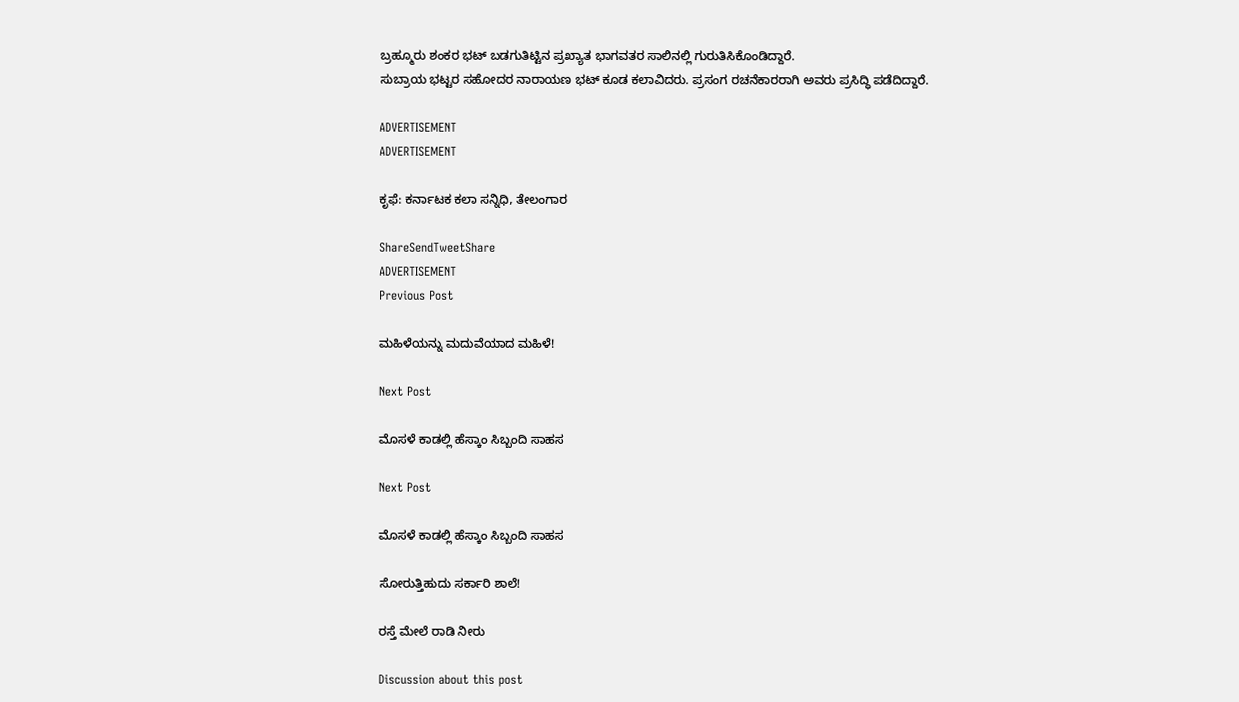ಬ್ರಹ್ಮೂರು ಶಂಕರ ಭಟ್ ಬಡಗುತಿಟ್ಟಿನ ಪ್ರಖ್ಯಾತ ಭಾಗವತರ ಸಾಲಿನಲ್ಲಿ ಗುರುತಿಸಿಕೊಂಡಿದ್ದಾರೆ.
ಸುಬ್ರಾಯ ಭಟ್ಟರ ಸಹೋದರ ನಾರಾಯಣ ಭಟ್ ಕೂಡ ಕಲಾವಿದರು. ಪ್ರಸಂಗ ರಚನೆಕಾರರಾಗಿ ಅವರು ಪ್ರಸಿದ್ಧಿ ಪಡೆದಿದ್ದಾರೆ.

ADVERTISEMENT
ADVERTISEMENT

ಕೃಫೆ: ಕರ್ನಾಟಕ ಕಲಾ ಸನ್ನಿಧಿ, ತೇಲಂಗಾರ

ShareSendTweetShare
ADVERTISEMENT
Previous Post

ಮಹಿಳೆಯನ್ನು ಮದುವೆಯಾದ ಮಹಿಳೆ!

Next Post

ಮೊಸಳೆ ಕಾಡಲ್ಲಿ ಹೆಸ್ಕಾಂ ಸಿಬ್ಬಂದಿ ಸಾಹಸ

Next Post

ಮೊಸಳೆ ಕಾಡಲ್ಲಿ ಹೆಸ್ಕಾಂ ಸಿಬ್ಬಂದಿ ಸಾಹಸ

ಸೋರುತ್ತಿಹುದು ಸರ್ಕಾರಿ ಶಾಲೆ!

ರಸ್ತೆ ಮೇಲೆ ರಾಡಿ ನೀರು

Discussion about this post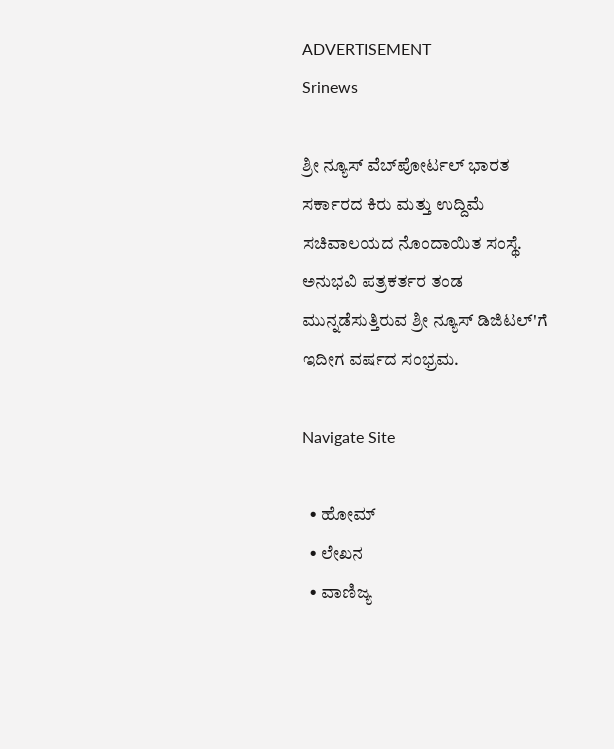ADVERTISEMENT
Srinews

ಶ್ರೀ ನ್ಯೂಸ್ ವೆಬ್‌ಪೋರ್ಟಲ್ ಭಾರತ ಸರ್ಕಾರದ ಕಿರು ಮತ್ತು ಉದ್ದಿಮೆ ಸಚಿವಾಲಯದ ನೊಂದಾಯಿತ ಸಂಸ್ಥೆ. ಅನುಭವಿ ಪತ್ರಕರ್ತರ ತಂಡ ಮುನ್ನಡೆಸುತ್ತಿರುವ ಶ್ರೀ ನ್ಯೂಸ್ ಡಿಜಿಟಲ್'ಗೆ ಇದೀಗ ವರ್ಷದ ಸಂಭ್ರಮ.

Navigate Site

  • ಹೋಮ್
  • ಲೇಖನ
  • ವಾಣಿಜ್ಯ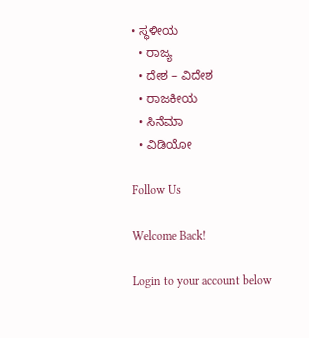• ಸ್ಥಳೀಯ
  • ರಾಜ್ಯ
  • ದೇಶ – ವಿದೇಶ
  • ರಾಜಕೀಯ
  • ಸಿನೆಮಾ
  • ವಿಡಿಯೋ

Follow Us

Welcome Back!

Login to your account below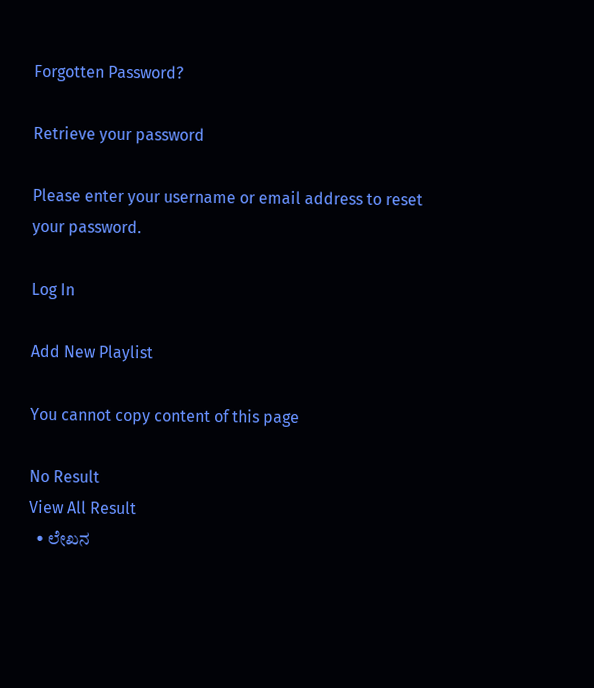Forgotten Password?

Retrieve your password

Please enter your username or email address to reset your password.

Log In

Add New Playlist

You cannot copy content of this page

No Result
View All Result
  • ಲೇಖನ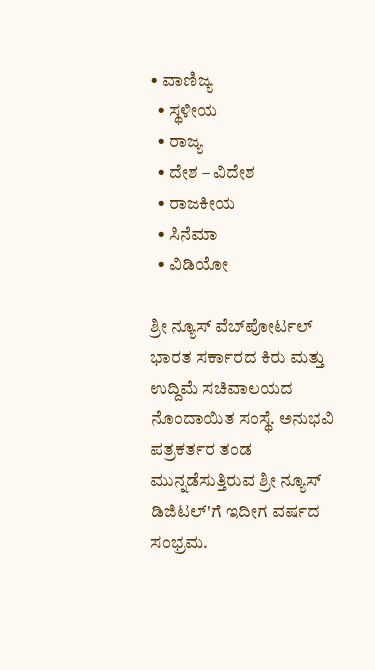• ವಾಣಿಜ್ಯ
  • ಸ್ಥಳೀಯ
  • ರಾಜ್ಯ
  • ದೇಶ – ವಿದೇಶ
  • ರಾಜಕೀಯ
  • ಸಿನೆಮಾ
  • ವಿಡಿಯೋ

ಶ್ರೀ ನ್ಯೂಸ್ ವೆಬ್‌ಪೋರ್ಟಲ್ ಭಾರತ ಸರ್ಕಾರದ ಕಿರು ಮತ್ತು ಉದ್ದಿಮೆ ಸಚಿವಾಲಯದ ನೊಂದಾಯಿತ ಸಂಸ್ಥೆ. ಅನುಭವಿ ಪತ್ರಕರ್ತರ ತಂಡ ಮುನ್ನಡೆಸುತ್ತಿರುವ ಶ್ರೀ ನ್ಯೂಸ್ ಡಿಜಿಟಲ್'ಗೆ ಇದೀಗ ವರ್ಷದ ಸಂಭ್ರಮ.